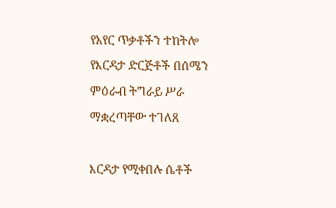የአየር ጥቃቶችን ተከትሎ የእርዳታ ድርጅቶች በሰሜን ምዕራብ ትግራይ ሥራ ማቋረጣቸው ተገለጸ

እርዳታ የሚቀበሉ ሴቶች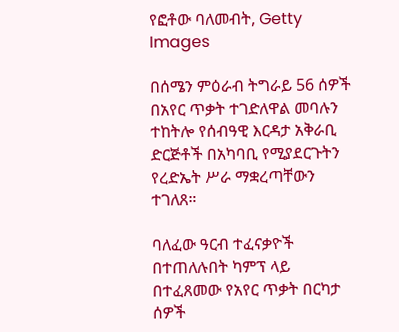የፎቶው ባለመብት, Getty Images

በሰሜን ምዕራብ ትግራይ 56 ሰዎች በአየር ጥቃት ተገድለዋል መባሉን ተከትሎ የሰብዓዊ እርዳታ አቅራቢ ድርጅቶች በአካባቢ የሚያደርጉትን የረድኤት ሥራ ማቋረጣቸውን ተገለጸ።

ባለፈው ዓርብ ተፈናቃዮች በተጠለሉበት ካምፕ ላይ በተፈጸመው የአየር ጥቃት በርካታ ሰዎች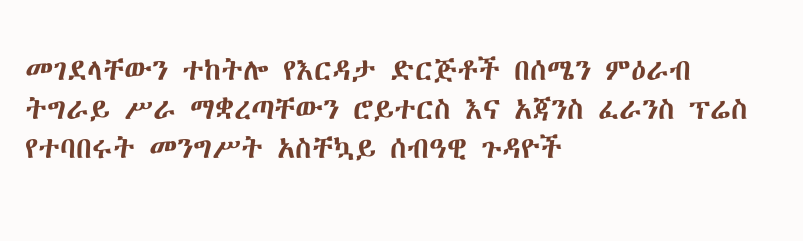መገደላቸውን ተከትሎ የእርዳታ ድርጅቶች በሰሜን ምዕራብ ትግራይ ሥራ ማቋረጣቸውን ሮይተርስ እና አጃንስ ፈራንስ ፕሬስ የተባበሩት መንግሥት አስቸኳይ ሰብዓዊ ጉዳዮች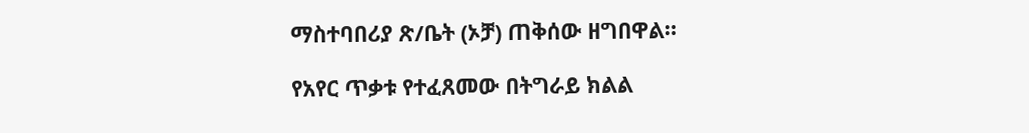ማስተባበሪያ ጽ/ቤት (ኦቻ) ጠቅሰው ዘግበዋል።

የአየር ጥቃቱ የተፈጸመው በትግራይ ክልል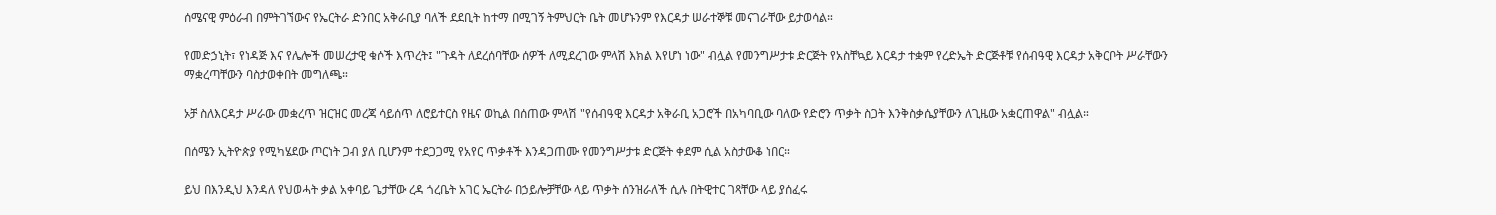ሰሜናዊ ምዕራብ በምትገኘውና የኤርትራ ድንበር አቅራቢያ ባለች ደደቢት ከተማ በሚገኝ ትምህርት ቤት መሆኑንም የእርዳታ ሠራተኞቹ መናገራቸው ይታወሳል።

የመድኃኒት፣ የነዳጅ እና የሌሎች መሠረታዊ ቁሶች እጥረት፤ "ጉዳት ለደረሰባቸው ሰዎች ለሚደረገው ምላሽ እክል እየሆነ ነው" ብሏል የመንግሥታቱ ድርጅት የአስቸኳይ እርዳታ ተቋም የረድኤት ድርጅቶቹ የሰብዓዊ እርዳታ አቅርቦት ሥራቸውን ማቋረጣቸውን ባስታወቀበት መግለጫ።

ኦቻ ስለእርዳታ ሥራው መቋረጥ ዝርዝር መረጃ ሳይሰጥ ለሮይተርስ የዜና ወኪል በሰጠው ምላሽ "የሰብዓዊ እርዳታ አቅራቢ አጋሮች በአካባቢው ባለው የድሮን ጥቃት ስጋት እንቅስቃሴያቸውን ለጊዜው አቋርጠዋል" ብሏል።

በሰሜን ኢትዮጵያ የሚካሄደው ጦርነት ጋብ ያለ ቢሆንም ተደጋጋሚ የአየር ጥቃቶች እንዳጋጠሙ የመንግሥታቱ ድርጅት ቀደም ሲል አስታውቆ ነበር።

ይህ በእንዲህ እንዳለ የህወሓት ቃል አቀባይ ጌታቸው ረዳ ጎረቤት አገር ኤርትራ በኃይሎቻቸው ላይ ጥቃት ሰንዝራለች ሲሉ በትዊተር ገጻቸው ላይ ያሰፈሩ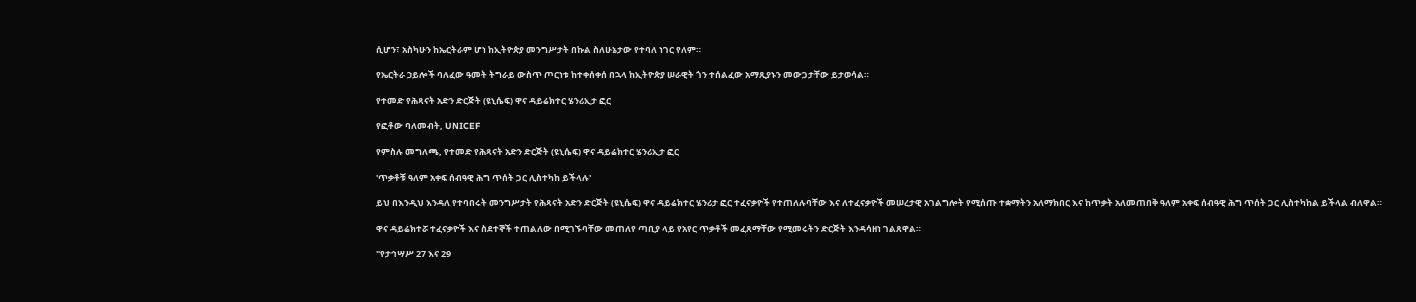ሲሆን፣ አስካሁን ከኤርትራም ሆነ ከኢትዮጵያ መንግሥታት በኩል ስለሁኔታው የተባለ ነገር የለም።

የኤርትራ ኃይሎች ባለፈው ዓመት ትግራይ ውስጥ ጦርነቱ ከተቀሰቀሰ በኋላ ከኢትዮጵያ ሠራዊት ጎን ተሰልፈው አማጺያኑን መውጋታቸው ይታወሳል።

የተመድ የሕጻናት አድን ድርጅት (ዩኒሴፍ) ዋና ዳይሬክተር ሄንሪኢታ ፎር

የፎቶው ባለመብት, UNICEF

የምስሉ መግለጫ, የተመድ የሕጻናት አድን ድርጅት (ዩኒሴፍ) ዋና ዳይሬክተር ሄንሪኢታ ፎር

'ጥቃቶቹ ዓለም አቀፍ ሰብዓዊ ሕግ ጥሰት ጋር ሊስተካከ ይችላሉ'

ይህ በእንዲህ እንዳለ የተባበሩት መንግሥታት የሕጻናት አድን ድርጅት (ዩኒሴፍ) ዋና ዳይሬክተር ሄንሪታ ፎር ተፈናቃዮች የተጠለሉባቸው እና ለተፈናቃዮች መሠረታዊ አገልግሎት የሚሰጡ ተቋማትን አለማክበር እና ከጥቃት አለመጠበቅ ዓለም አቀፍ ሰብዓዊ ሕግ ጥሰት ጋር ሊስተካከል ይችላል ብለዋል።

ዋና ዳይሬክተሯ ተፈናቃዮች እና ስደተኞች ተጠልለው በሚገኙባቸው መጠለየ ጣቢያ ላይ የአየር ጥቃቶች መፈጸማቸው የሚመሩትን ድርጅት እንዳሳዘነ ገልጸዋል።

"የታኅሣሥ 27 እና 29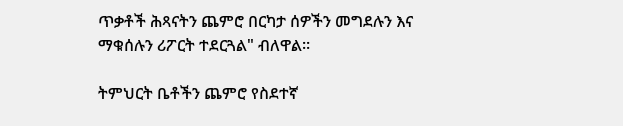ጥቃቶች ሕጻናትን ጨምሮ በርካታ ሰዎችን መግደሉን እና ማቁሰሉን ሪፖርት ተደርጓል" ብለዋል።

ትምህርት ቤቶችን ጨምሮ የስደተኛ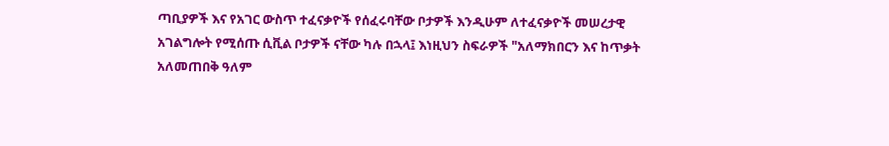ጣቢያዎች እና የአገር ውስጥ ተፈናቃዮች የሰፈሩባቸው ቦታዎች እንዲሁም ለተፈናቃዮች መሠረታዊ አገልግሎት የሚሰጡ ሲቪል ቦታዎች ናቸው ካሉ በኋላ፤ እነዚህን ስፍራዎች "አለማክበርን እና ከጥቃት አለመጠበቅ ዓለም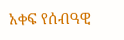አቀፍ የሰብዓዊ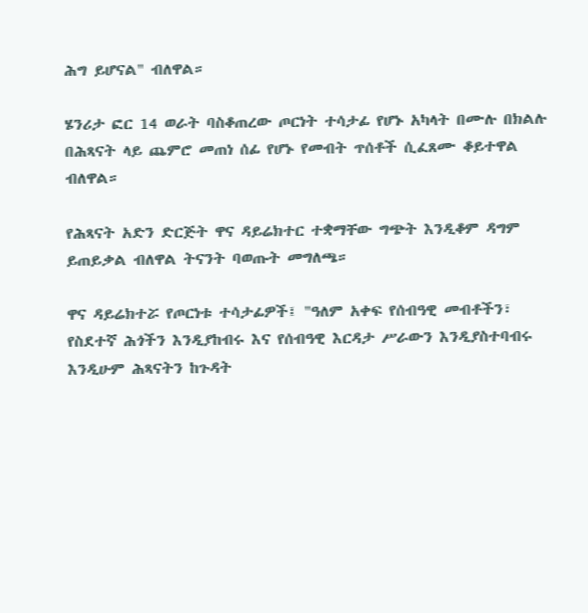ሕግ ይሆናል" ብለዋል።

ሄንሪታ ፎር 14 ወራት ባስቆጠረው ጦርነት ተሳታፊ የሆኑ አካላት በሙሉ በክልሉ በሕጻናት ላይ ጨምሮ መጠነ ሰፊ የሆኑ የመብት ጥሰቶች ሲፈጸሙ ቆይተዋል ብለዋል።

የሕጻናት አድን ድርጅት ዋና ዳይሬክተር ተቋማቸው ግጭት እንዲቆም ዳግም ይጠይቃል ብለዋል ትናንት ባወጡት መግለጫ።

ዋና ዳይሬክተሯ የጦርነቱ ተሳታፊዎች፤ "ዓለም አቀፍ የሰብዓዊ መብቶችን፣ የስደተኛ ሕጎችን እንዲያከብሩ እና የሰብዓዊ እርዳታ ሥራውን እንዲያስተባብሩ እንዲሁም ሕጻናትን ከጉዳት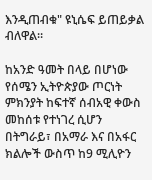እንዲጠብቁ" ዩኒሴፍ ይጠይቃል ብለዋል።

ከአንድ ዓመት በላይ በሆነው የሰሜን ኢትዮጵያው ጦርነት ምክንያት ከፍተኛ ሰብአዊ ቀውስ መከሰቱ የተነገረ ሲሆን በትግራይ፣ በአማራ እና በአፋር ክልሎች ውስጥ ከ9 ሚሊዮን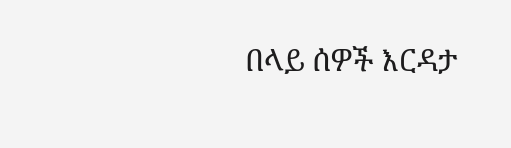በላይ ሰዎች እርዳታ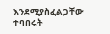እንደሚያስፈልጋቸው ተባበሩት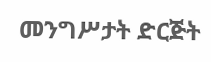መንግሥታት ድርጅት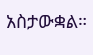አስታውቋል።